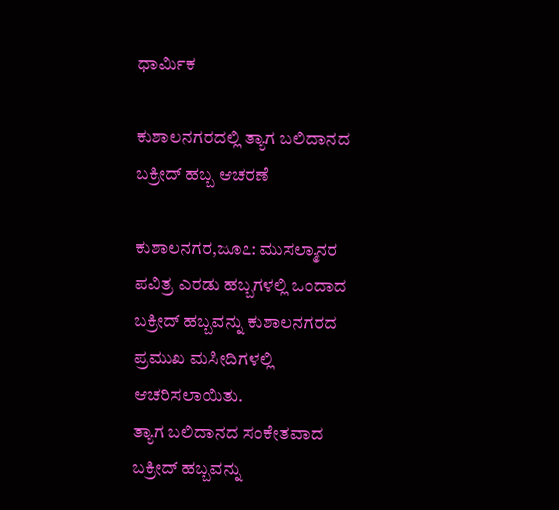ಧಾರ್ಮಿಕ

ಕುಶಾಲನಗರದಲ್ಲಿ ತ್ಯಾಗ ಬಲಿದಾನದ ಬಕ್ರೀದ್ ಹಬ್ಬ ಆಚರಣೆ

ಕುಶಾಲನಗರ,ಜೂ೭: ಮುಸಲ್ಮಾನರ ಪವಿತ್ರ ಎರಡು ಹಬ್ಬಗಳಲ್ಲಿ ಒಂದಾದ ಬಕ್ರೀದ್ ಹಬ್ಬವನ್ನು ಕುಶಾಲನಗರದ ಪ್ರಮುಖ ಮಸೀದಿಗಳಲ್ಲಿ ಆಚರಿಸಲಾಯಿತು.
ತ್ಯಾಗ ಬಲಿದಾನದ ಸಂಕೇತವಾದ ಬಕ್ರೀದ್ ಹಬ್ಬವನ್ನು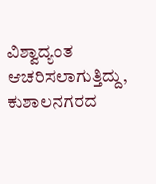ವಿಶ್ವಾದ್ಯಂತ ಆಚರಿಸಲಾಗುತ್ತಿದ್ದು, ಕುಶಾಲನಗರದ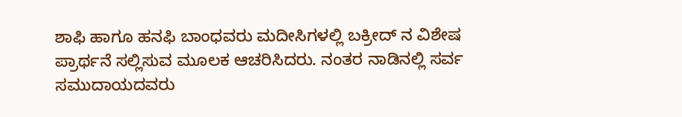ಶಾಫಿ ಹಾಗೂ ಹನಫಿ ಬಾಂಧವರು ಮದೀಸಿಗಳಲ್ಲಿ ಬಕ್ರೀದ್ ನ‌ ವಿಶೇಷ ಪ್ರಾರ್ಥನೆ ಸಲ್ಲಿಸುವ ಮೂಲಕ ಆಚರಿಸಿದರು. ನಂತರ ನಾಡಿನಲ್ಲಿ ಸರ್ವ ಸಮುದಾಯದವರು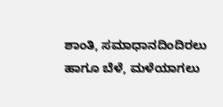ಶಾಂತಿ, ಸಮಾಧಾನದಿಂದಿರಲು ಹಾಗೂ ಬೆಳೆ, ಮಳೆಯಾಗಲು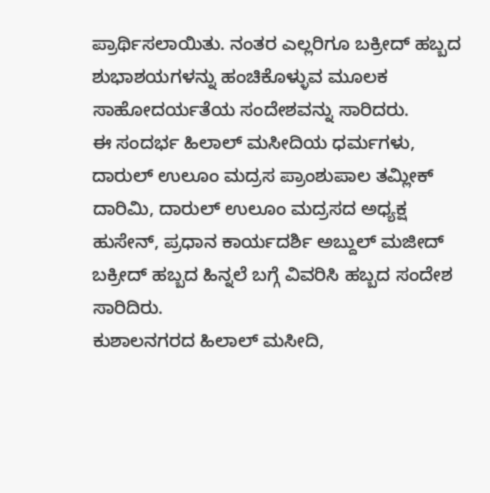ಪ್ರಾರ್ಥಿಸಲಾಯಿತು. ನಂತರ ಎಲ್ಲರಿಗೂ ಬಕ್ರೀದ್ ಹಬ್ಬದ ಶುಭಾಶಯಗಳನ್ನು ಹಂಚಿಕೊಳ್ಳುವ ಮೂಲಕ ಸಾಹೋದರ್ಯತೆಯ ಸಂದೇಶವನ್ನು ಸಾರಿದರು.
ಈ ಸಂದರ್ಭ ಹಿಲಾಲ್ ಮಸೀದಿಯ ಧರ್ಮಗಳು, ದಾರುಲ್ ಉಲೂಂ ಮದ್ರಸ ಪ್ರಾಂಶುಪಾಲ ತಮ್ಲೀಕ್ ದಾರಿಮಿ, ದಾರುಲ್ ಉಲೂಂ ಮದ್ರಸದ ಅಧ್ಯಕ್ಷ ಹುಸೇನ್, ಪ್ರಧಾನ ಕಾರ್ಯದರ್ಶಿ ಅಬ್ದುಲ್ ಮಜೀದ್ ಬಕ್ರೀದ್ ಹಬ್ಬದ ಹಿನ್ನಲೆ ಬಗ್ಗೆ ವಿವರಿಸಿ ಹಬ್ಬದ ಸಂದೇಶ ಸಾರಿದಿರು.
ಕುಶಾಲನಗರದ ಹಿಲಾಲ್ ಮಸೀದಿ,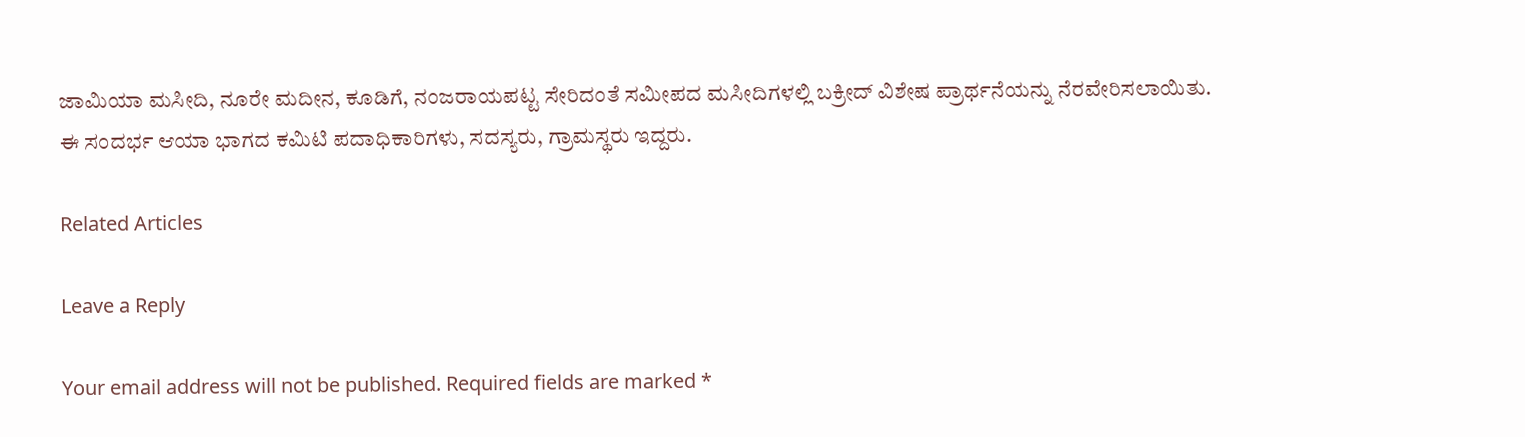ಜಾಮಿಯಾ ಮಸೀದಿ, ನೂರೇ‌ ಮದೀನ, ಕೂಡಿಗೆ, ನಂಜರಾಯಪಟ್ಟ ಸೇರಿದಂತೆ ಸಮೀಪದ ಮಸೀದಿಗಳಲ್ಲಿ ಬಕ್ರೀದ್ ವಿಶೇಷ ಪ್ರಾರ್ಥನೆಯನ್ನು ನೆರವೇರಿಸಲಾಯಿತು.
ಈ ಸಂದರ್ಭ ಆಯಾ ಭಾಗದ ಕಮಿಟಿ ಪದಾಧಿಕಾರಿಗಳು, ಸದಸ್ಯರು, ಗ್ರಾಮಸ್ಥರು ಇದ್ದರು.

Related Articles

Leave a Reply

Your email address will not be published. Required fields are marked *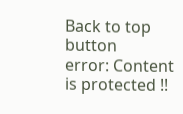Back to top button
error: Content is protected !!